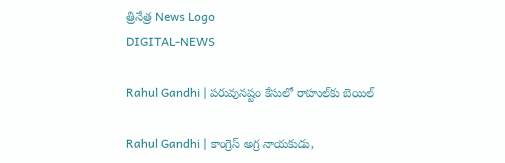త్రినేత్ర News Logo
DIGITAL-NEWS

Rahul Gandhi | ప‌రువున‌ష్టం కేసులో రాహుల్‌కు బెయిల్‌

Rahul Gandhi | కాంగ్రెస్‌ అగ్ర నాయకుడు,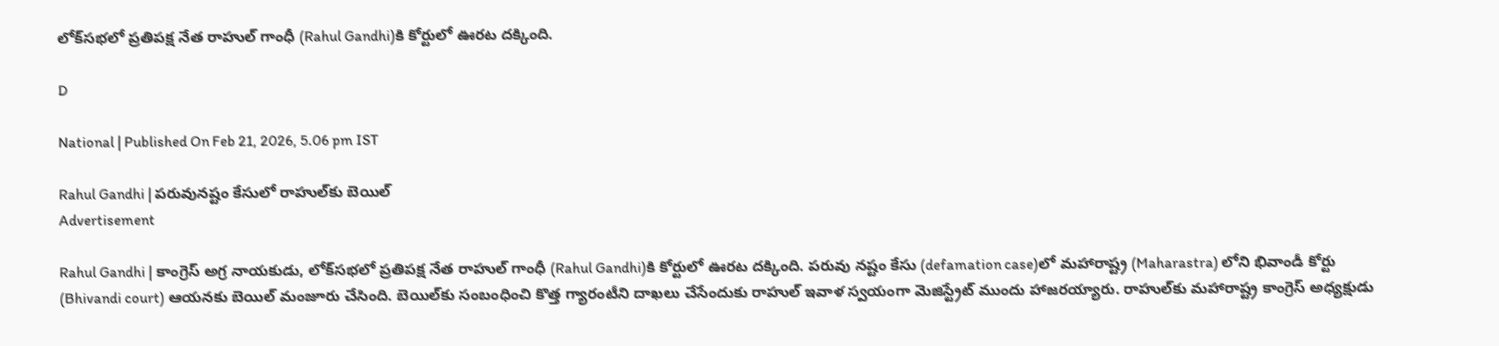లోక్‌సభలో ప్రతిపక్ష నేత రాహుల్‌ గాంధీ (Rahul Gandhi)కి కోర్టులో ఊరట దక్కింది.

D

National | Published On Feb 21, 2026, 5.06 pm IST

Rahul Gandhi | ప‌రువున‌ష్టం కేసులో రాహుల్‌కు బెయిల్‌
Advertisement

Rahul Gandhi | కాంగ్రెస్‌ అగ్ర నాయకుడు, లోక్‌సభలో ప్రతిపక్ష నేత రాహుల్‌ గాంధీ (Rahul Gandhi)కి కోర్టులో ఊరట దక్కింది. ప‌రువు న‌ష్టం కేసు (defamation case)లో మహారాష్ట్ర (Maharastra) లోని భివాండీ కోర్టు (Bhivandi court) ఆయనకు బెయిల్‌ మంజూరు చేసింది. బెయిల్‌కు సంబంధించి కొత్త గ్యారంటీని దాఖ‌లు చేసేందుకు రాహుల్ ఇవాళ స్వ‌యంగా మెజిస్ట్రేట్ ముందు హాజ‌ర‌య్యారు. రాహుల్‌కు మహారాష్ట్ర కాంగ్రెస్ అధ్యక్షుడు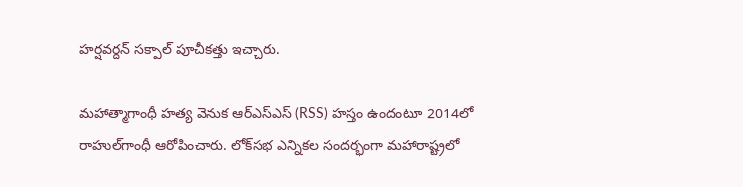హర్షవర్దన్ సక్పాల్ పూచీకత్తు ఇచ్చారు.

మహాత్మాగాంధీ హత్య వెనుక ఆర్‌ఎస్‌ఎస్‌ (RSS) హస్తం ఉందంటూ 2014లో రాహుల్‌గాంధీ ఆరోపించారు. లోక్‌సభ ఎన్నికల సందర్భంగా మహారాష్ట్రలో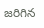జ‌రిగిన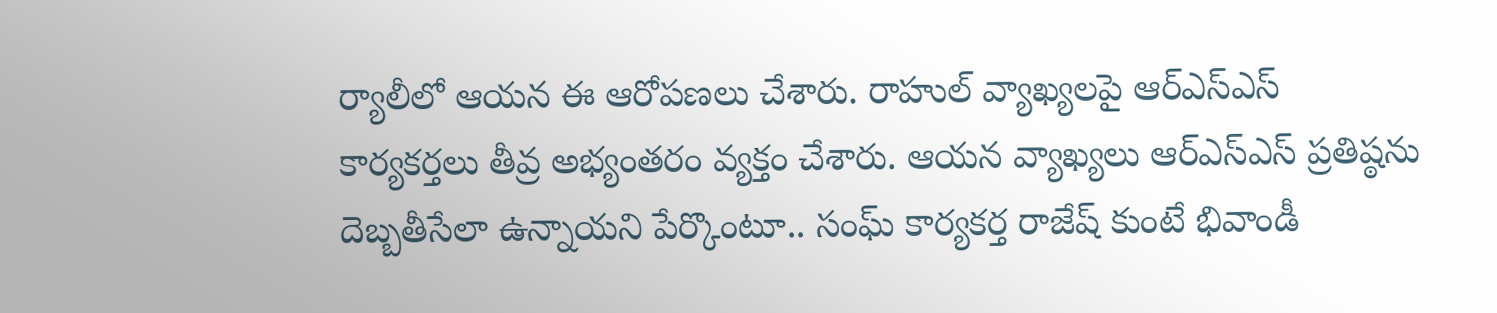ర్యాలీలో ఆయ‌న ఈ ఆరోప‌ణ‌లు చేశారు. రాహుల్ వ్యాఖ్యలపై ఆర్‌ఎస్‌ఎస్‌ కార్య‌క‌ర్త‌లు తీవ్ర అభ్యంత‌రం వ్య‌క్తం చేశారు. ఆయ‌న వ్యాఖ్యలు ఆర్‌ఎస్‌ఎస్‌ ప్రతిష్ఠను దెబ్బతీసేలా ఉన్నాయని పేర్కొంటూ.. సంఘ్‌ కార్యకర్త రాజేష్‌ కుంటే భివాండీ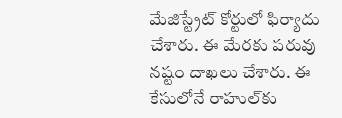మేజిస్ట్రేట్ కోర్టులో ఫిర్యాదు చేశారు. ఈ మేర‌కు ప‌రువు న‌ష్టం దాఖ‌లు చేశారు. ఈ కేసులోనే రాహుల్‌కు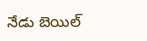నేడు బెయిల్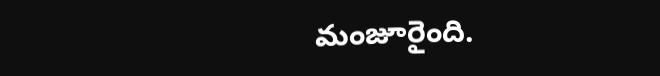మంజూరైంది.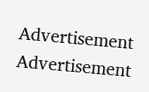Advertisement
Advertisement